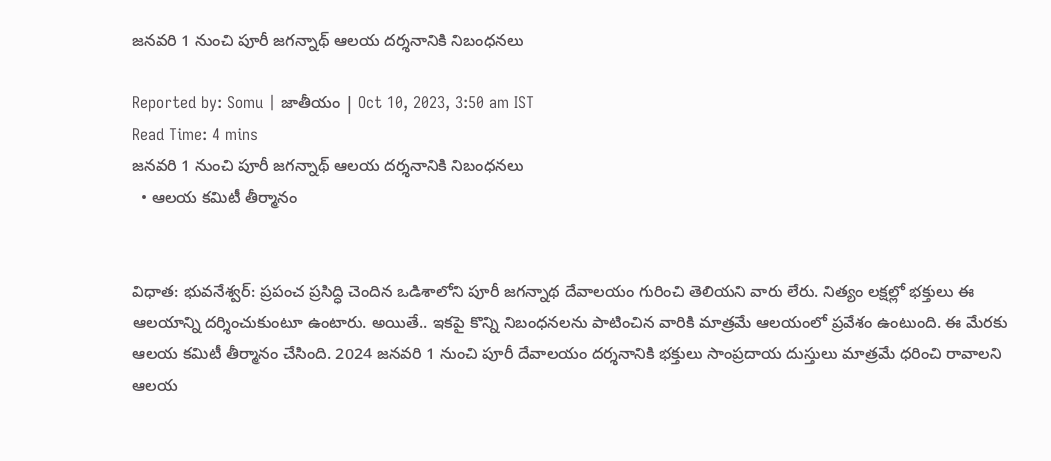జనవరి 1 నుంచి పూరీ జగన్నాథ్ ఆలయ దర్శనానికి నిబంధనలు

Reported by: Somu | జాతీయం | Oct 10, 2023, 3:50 am IST
Read Time: 4 mins
జనవరి 1 నుంచి పూరీ జగన్నాథ్ ఆలయ దర్శనానికి నిబంధనలు
  • ఆలయ కమిటీ తీర్మానం


విధాత‌: భువనేశ్వర్: ప్రపంచ ప్రసిద్ధి చెందిన ఒడిశాలోని పూరీ జగన్నాథ దేవాలయం గురించి తెలియని వారు లేరు. నిత్యం లక్షల్లో భక్తులు ఈ ఆలయాన్ని దర్శించుకుంటూ ఉంటారు. అయితే.. ఇకపై కొన్ని నిబంధనలను పాటించిన వారికి మాత్రమే ఆలయంలో ప్రవేశం ఉంటుంది. ఈ మేరకు ఆలయ కమిటీ తీర్మానం చేసింది. 2024 జనవరి 1 నుంచి పూరీ దేవాలయం దర్శనానికి భక్తులు సాంప్రదాయ దుస్తులు మాత్రమే ధరించి రావాలని ఆలయ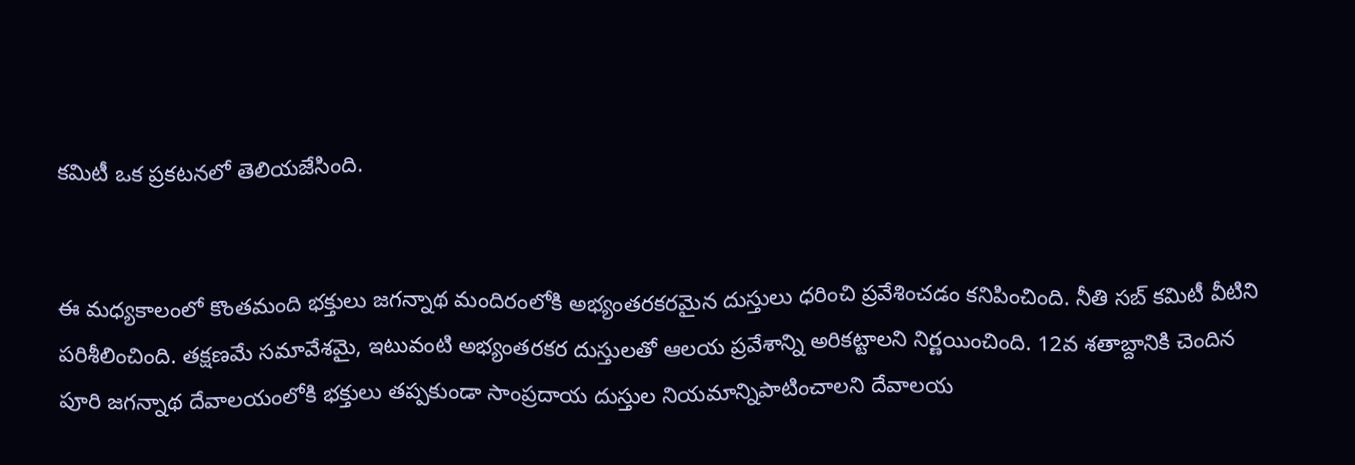కమిటీ ఒక ప్రకటనలో తెలియజేసింది.


ఈ మధ్యకాలంలో కొంతమంది భక్తులు జగన్నాథ మందిరంలోకి అభ్యంతరకరమైన దుస్తులు ధరించి ప్రవేశించడం కనిపించింది. నీతి సబ్ కమిటీ వీటిని పరిశీలించింది. తక్షణమే సమావేశమై, ఇటువంటి అభ్యంతరకర దుస్తులతో ఆలయ ప్రవేశాన్ని అరికట్టాలని నిర్ణయించింది. 12వ శతాబ్దానికి చెందిన పూరి జగన్నాథ దేవాలయంలోకి భక్తులు తప్పకుండా సాంప్రదాయ దుస్తుల నియమాన్నిపాటించాలని దేవాలయ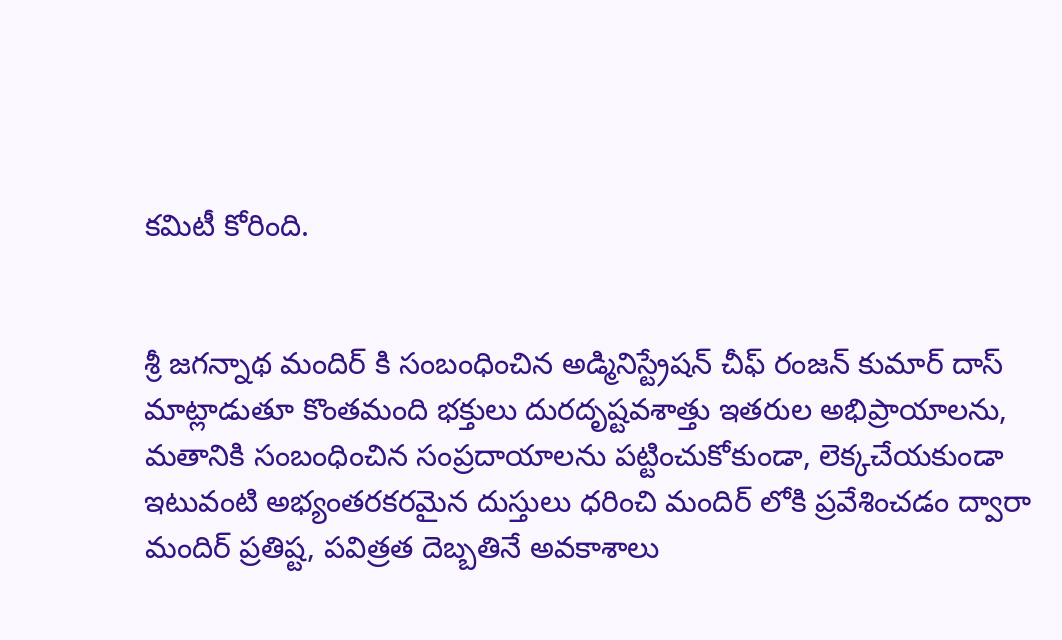కమిటీ కోరింది.


శ్రీ జగన్నాథ మందిర్ కి సంబంధించిన అడ్మినిస్ట్రేషన్ చీఫ్ రంజన్ కుమార్ దాస్ మాట్లాడుతూ కొంతమంది భక్తులు దురదృష్టవశాత్తు ఇతరుల అభిప్రాయాలను, మతానికి సంబంధించిన సంప్రదాయాలను పట్టించుకోకుండా, లెక్కచేయకుండా ఇటువంటి అభ్యంతరకరమైన దుస్తులు ధరించి మందిర్ లోకి ప్రవేశించడం ద్వారా మందిర్ ప్రతిష్ట, పవిత్రత దెబ్బతినే అవకాశాలు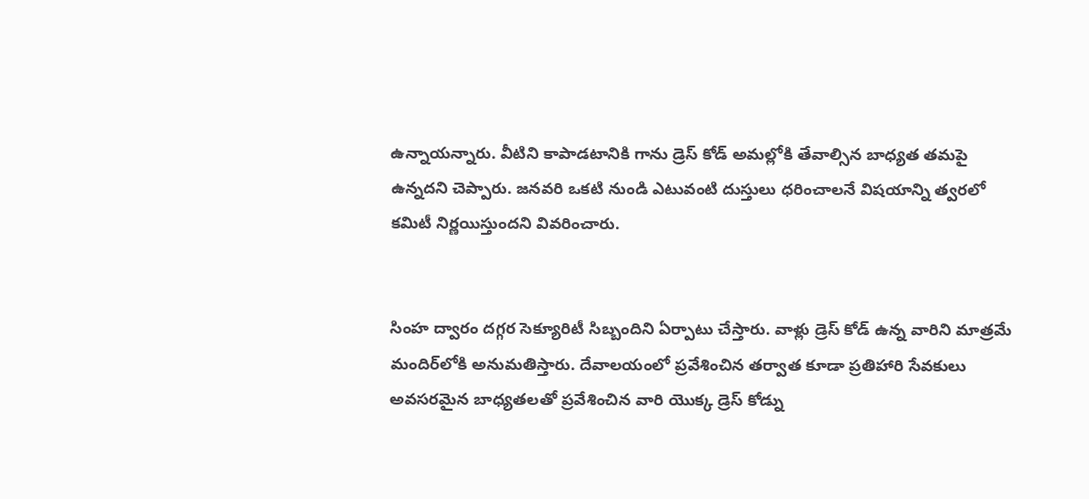ఉన్నాయన్నారు. వీటిని కాపాడటానికి గాను డ్రెస్ కోడ్‌ అమల్లోకి తేవాల్సిన బాధ్యత తమపై ఉన్నదని చెప్పారు. జనవరి ఒకటి నుండి ఎటువంటి దుస్తులు ధరించాలనే విషయాన్ని త్వరలో కమిటీ నిర్ణయిస్తుందని వివరించారు.


సింహ ద్వారం దగ్గర సెక్యూరిటీ సిబ్బందిని ఏర్పాటు చేస్తారు. వాళ్లు డ్రెస్ కోడ్ ఉన్న వారిని మాత్రమే మందిర్‌లోకి అనుమతిస్తారు. దేవాలయంలో ప్రవేశించిన తర్వాత కూడా ప్రతిహారి సేవకులు అవసరమైన బాధ్యతలతో ప్రవేశించిన వారి యొక్క డ్రెస్ కోడ్ను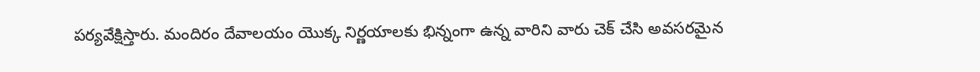పర్యవేక్షిస్తారు. మందిరం దేవాలయం యొక్క నిర్ణయాలకు భిన్నంగా ఉన్న వారిని వారు చెక్ చేసి అవసరమైన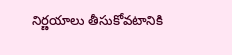నిర్ణయాలు తీసుకోవటానికి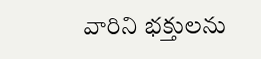వారిని భక్తులను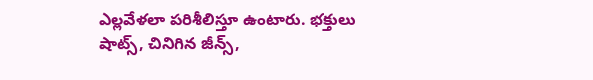ఎల్లవేళలా పరిశీలిస్తూ ఉంటారు. భక్తులు షాట్స్, చినిగిన జీన్స్,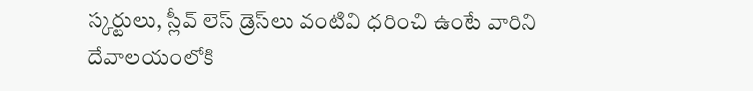స్కర్టులు, స్లీవ్ లెస్ డ్రెస్‌లు వంటివి ధరించి ఉంటే వారిని దేవాలయంలోకి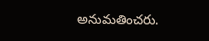అనుమతించరు.